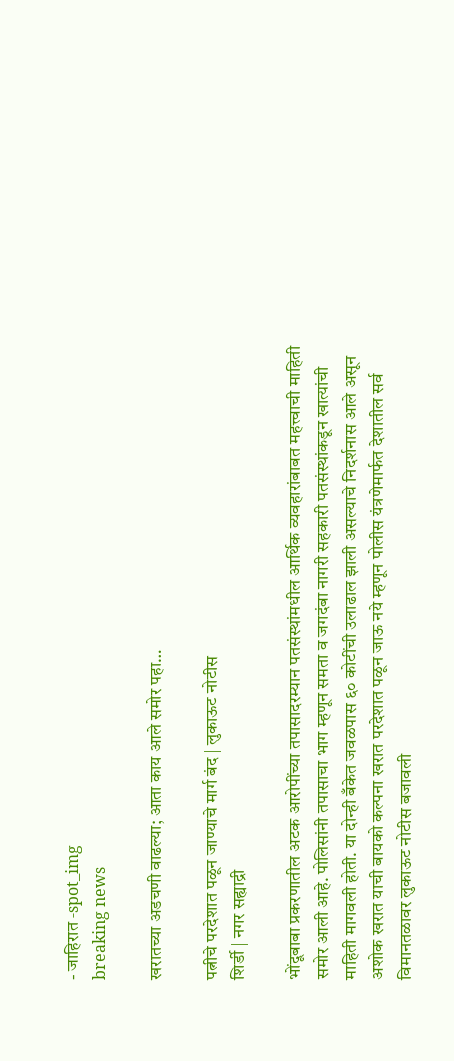- जाहिरात -spot_img
breaking news

खरातच्या अडचणी वाढल्या; आता काय आले समोर पहा…

पत्नीचे परदेशात पळून जाण्याचे मार्ग बंद | लुकाऊट नोटीस
शिर्डी | नगर सह्याद्री

भोंदूबाबा प्रकरणातील अटक आरोपींच्या तपासादरम्यान पतसंस्थांमधील आर्थिक व्यवहारांबाबत महत्त्वाची माहिती समोर आली आहे. पोलिसांनी तपासाचा भाग म्हणून समता व जगदंबा नागरी सहकारी पतसंस्थांकडून खात्यांची माहिती मागवली होती. या दोन्ही बँकेत जवळपास ६० कोटींची उलाढाल झाली असल्याचे निदर्शनास आले असून अशोक खरात याची बायको कल्पना खरात परदेशात पळून जाऊ नये म्हणून पोलीस यंत्रणेमार्फत देशातील सर्व विमानतळावर लुकाऊट नोटीस बजावली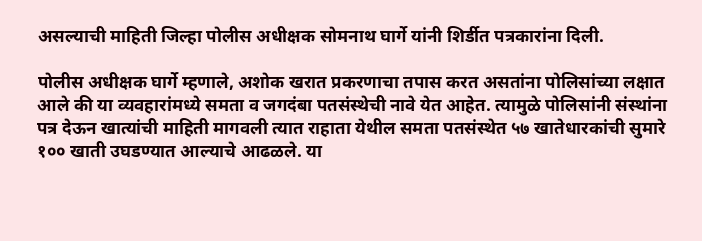असल्याची माहिती जिल्हा पोलीस अधीक्षक सोमनाथ घार्गे यांनी शिर्डीत पत्रकारांना दिली.

पोलीस अधीक्षक घार्गे म्हणाले, अशोक खरात प्रकरणाचा तपास करत असतांना पोलिसांच्या लक्षात आले की या व्यवहारांमध्ये समता व जगदंबा पतसंस्थेची नावे येत आहेत. त्यामुळे पोलिसांनी संस्थांना पत्र देऊन खात्यांची माहिती मागवली त्यात राहाता येथील समता पतसंस्थेत ५७ खातेधारकांची सुमारे १०० खाती उघडण्यात आल्याचे आढळले. या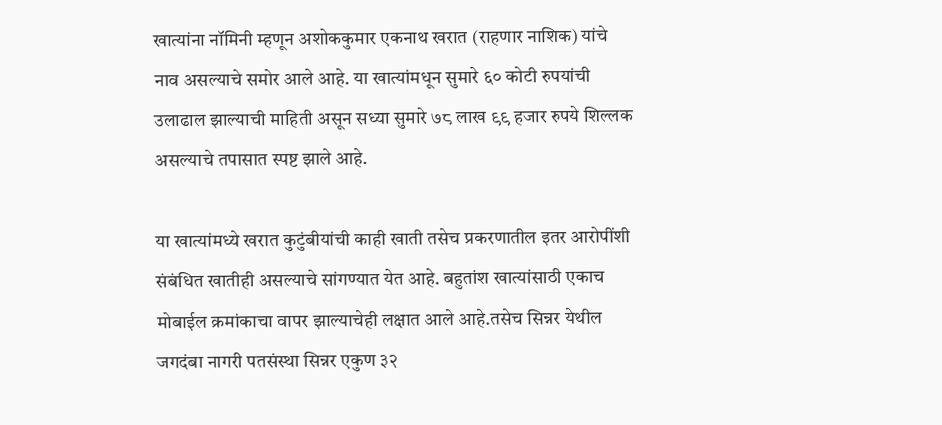खात्यांना नॉमिनी म्हणून अशोककुमार एकनाथ खरात (राहणार नाशिक) यांचे नाव असल्याचे समोर आले आहे. या खात्यांमधून सुमारे ६० कोटी रुपयांची उलाढाल झाल्याची माहिती असून सध्या सुमारे ७८ लाख ९९ हजार रुपये शिल्लक असल्याचे तपासात स्पष्ट झाले आहे.

या खात्यांमध्ये खरात कुटुंबीयांची काही खाती तसेच प्रकरणातील इतर आरोपींशी संबंधित खातीही असल्याचे सांगण्यात येत आहे. बहुतांश खात्यांसाठी एकाच मोबाईल क्रमांकाचा वापर झाल्याचेही लक्षात आले आहे.तसेच सिन्नर येथील जगदंबा नागरी पतसंस्था सिन्नर एकुण ३२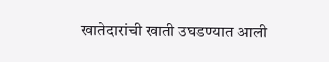खातेदारांची खाती उघडण्यात आली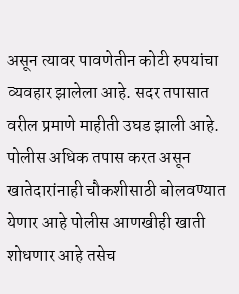असून त्यावर पावणेतीन कोटी रुपयांचा व्यवहार झालेला आहे. सदर तपासात वरील प्रमाणे माहीती उघड झाली आहे. पोलीस अधिक तपास करत असून खातेदारांनाही चौकशीसाठी बोलवण्यात येणार आहे पोलीस आणखीही खाती शोधणार आहे तसेच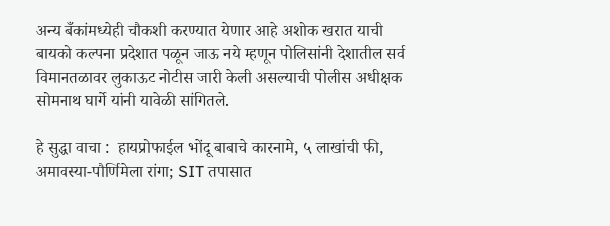अन्य बँकांमध्येही चौकशी करण्यात येणार आहे अशोक खरात याची बायको कल्पना प्रदेशात पळून जाऊ नये म्हणून पोलिसांनी देशातील सर्व विमानतळावर लुकाऊट नोटीस जारी केली असल्याची पोलीस अधीक्षक सोमनाथ घार्गे यांनी यावेळी सांगितले.

हे सुद्धा वाचा :  हायप्रोफाईल भोंदू बाबाचे कारनामे, ५ लाखांची फी, अमावस्या-पौर्णिमेला रांगा; SIT तपासात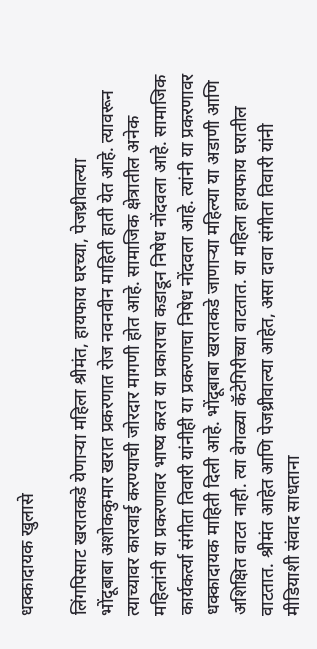धक्कादायक खुलासे

लिंगपिसाट खरातकडे येणाऱ्या महिला श्रीमंत, हायफाय घरच्या, पेजथ्रीवाल्या
भोंदूबाबा अशोककुमार खरात प्रकरणात रोज नवनवीन माहिती हाती येत आहे. त्यावरून त्याच्यावर कारवाई करण्याची जोरदार मागणी होत आहे. सामाजिक क्षेत्रातील अनेक महिलांनी या प्रकरणावर भाष्य करत या प्रकाराचा कडाडून निषेध नोंदवला आहे. सामाजिक कार्यकर्त्या संगीता तिवारी यांनीही या प्रकरणाचा निषेध नोंदवला आहे. त्यांनी या प्रकरणावर धक्कादायक माहिती दिली आहे. भोंदूबाबा खरातकडे जाणाऱ्या महिल्या या अडाणी आणि अशिक्षित वाटत नाही. त्या वेगळ्या कॅटेगिरीच्या वाटतात. या महिला हायफाय घरातील वाटतात. श्रीमंत आहेत आणि पेजथ्रीवाल्या आहेत, असा दावा संगीता तिवारी यांनी मीडियाशी संवाद साधताना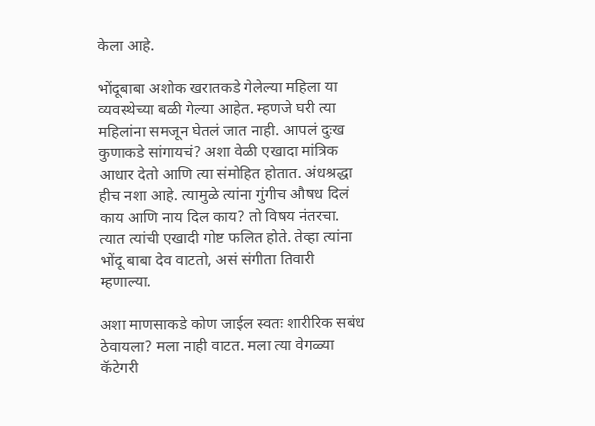केला आहे.

भोंदूबाबा अशोक खरातकडे गेलेल्या महिला या व्यवस्थेच्या बळी गेल्या आहेत. म्हणजे घरी त्या महिलांना समजून घेतलं जात नाही. आपलं दुःख कुणाकडे सांगायचं? अशा वेळी एखादा मांत्रिक आधार देतो आणि त्या संमोहित होतात. अंधश्रद्धा हीच नशा आहे. त्यामुळे त्यांना गुंगीच औषध दिलं काय आणि नाय दिल काय? तो विषय नंतरचा. त्यात त्यांची एखादी गोष्ट फलित होते. तेव्हा त्यांना भोंदू बाबा देव वाटतो, असं संगीता तिवारी म्हणाल्या.

अशा माणसाकडे कोण जाईल स्वतः शारीरिक सबंध ठेवायला? मला नाही वाटत. मला त्या वेगळ्या कॅटेगरी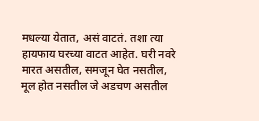मधल्या येतात, असं वाटतं. तशा त्या हायफाय घरच्या वाटत आहेत. घरी नवरे मारत असतील, समजून घेत नसतील, मूल होत नसतील जे अडचण असतील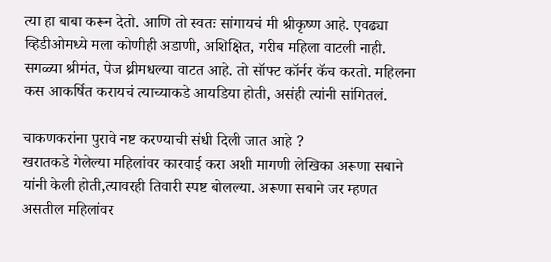त्या हा बाबा करून देतो. आणि तो स्वतः सांगायचं मी श्रीकृष्ण आहे. एवढ्या व्हिडीओमध्ये मला कोणीही अडाणी, अशिक्षित, गरीब महिला वाटली नाही. सगळ्या श्रीमंत, पेज थ्रीमधल्या वाटत आहे. तो सॉफ्ट कॉर्नर कॅच करतो. महिलना कस आकर्षित करायचं त्याच्याकडे आयडिया होती, असंही त्यांनी सांगितलं.

चाकणकरांना पुरावे नष्ट करण्याची संधी दिली जात आहे ?
खरातकडे गेलेल्या महिलांवर कारवाई करा अशी मागणी लेखिका अरूणा सबाने यांनी केली होती,त्यावरही तिवारी स्पष्ट बोलल्या. अरूणा सबाने जर म्हणत असतील महिलांवर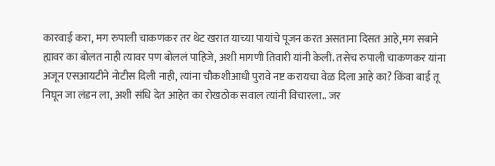कारवाई करा, मग रुपाली चाकणकर तर थेट खरात याच्या पायांचे पूजन करत असताना दिसत आहे,मग सबाने ह्यावर का बोलत नाही त्यावर पण बोललं पाहिजे, अशी मागणी तिवारी यांनी केली. तसेच रुपाली चाकणकर यांना अजून एसआयटीने नोटीस दिली नाही, त्यांना चौकशीआधी पुरावे नष्ट करायचा वेळ दिला आहे का? किंवा बाई तू निघून जा लंडन ला, अशी संधि देत आहेत का रोखठोक सवाल त्यांनी विचारला.. जर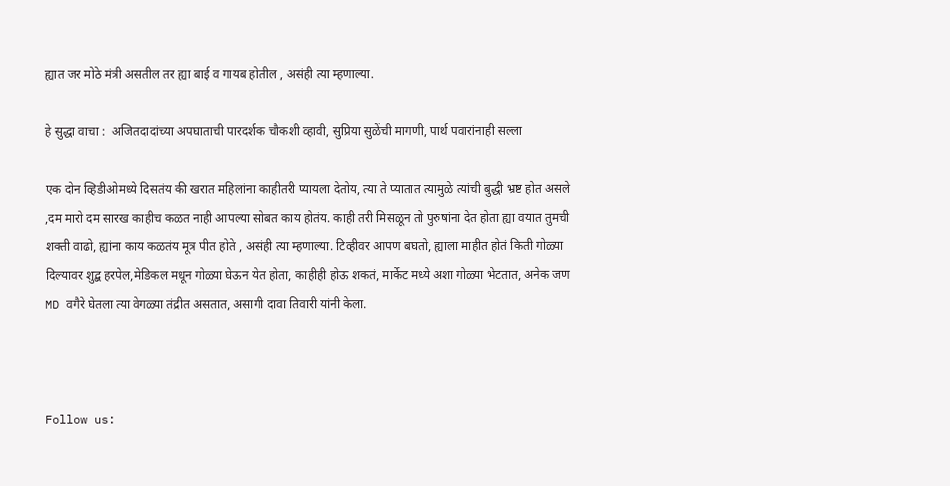ह्यात जर मोठे मंत्री असतील तर ह्या बाई व गायब होतील , असंही त्या म्हणाल्या.

हे सुद्धा वाचा :  अजितदादांच्या अपघाताची पारदर्शक चौकशी व्हावी, सुप्रिया सुळेंची मागणी, पार्थ पवारांनाही सल्ला

एक दोन व्हिडीओमध्ये दिसतंय की खरात महिलांना काहीतरी प्यायला देतोय, त्या ते प्यातात त्यामुळे त्यांची बुद्धी भ्रष्ट होत असले ,दम मारो दम सारख काहीच कळत नाही आपल्या सोबत काय होतंय. काही तरी मिसळून तो पुरुषांना देत होता ह्या वयात तुमची शक्ती वाढो, ह्यांना काय कळतंय मूत्र पीत होते , असंही त्या म्हणाल्या. टिव्हीवर आपण बघतो, ह्याला माहीत होतं किती गोळ्या दिल्यावर शुद्ब हरपेल,मेडिकल मधून गोळ्या घेऊन येत होता, काहीही होऊ शकतं, मार्केट मध्ये अशा गोळ्या भेटतात, अनेक जण MD वगैरे घेतला त्या वेगळ्या तंद्रीत असतात, असागी दावा तिवारी यांनी केला.



Follow us: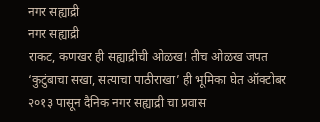नगर सह्याद्री
नगर सह्याद्री
राकट, कणखर ही सह्याद्रीची ओळख! तीच ओळख जपत ‘कुटुंबाचा सखा, सत्याचा पाठीराखा’ ही भूमिका घेत ऑक्टोबर २०१३ पासून दैनिक नगर सह्याद्री चा प्रवास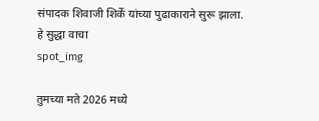संपादक शिवाजी शिर्के यांच्या पुढाकाराने सुरू झाला.
हे सुद्धा वाचा
spot_img

तुमच्या मते 2026 मध्ये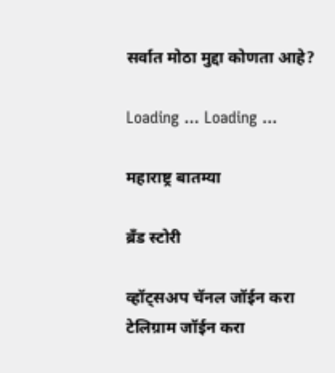सर्वात मोठा मुद्दा कोणता आहे?

Loading ... Loading ...

महाराष्ट्र बातम्या

ब्रँड स्टोरी

व्हॉट्सअप चॅनल जॉईन करा
टेलिग्राम जॉईन करा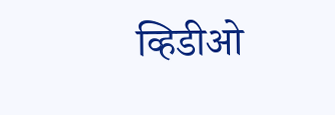व्हिडीओ